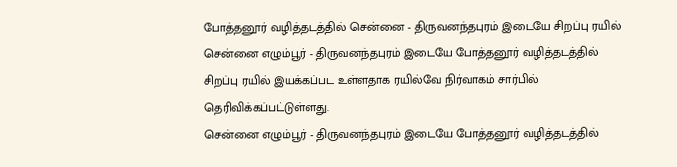போத்தனூர் வழித்தடத்தில் சென்னை - திருவனந்தபுரம் இடையே சிறப்பு ரயில்
சென்னை எழும்பூர் - திருவனந்தபுரம் இடையே போத்தனூர் வழித்தடத்தில் சிறப்பு ரயில் இயக்கப்பட உள்ளதாக ரயில்வே நிர்வாகம் சார்பில் தெரிவிக்கப்பட்டுள்ளது.
சென்னை எழும்பூர் - திருவனந்தபுரம் இடையே போத்தனூர் வழித்தடத்தில்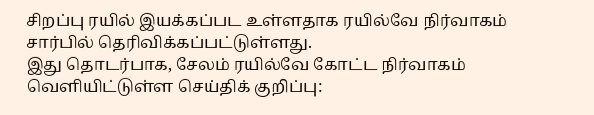சிறப்பு ரயில் இயக்கப்பட உள்ளதாக ரயில்வே நிர்வாகம் சார்பில் தெரிவிக்கப்பட்டுள்ளது.
இது தொடர்பாக, சேலம் ரயில்வே கோட்ட நிர்வாகம் வெளியிட்டுள்ள செய்திக் குறிப்பு: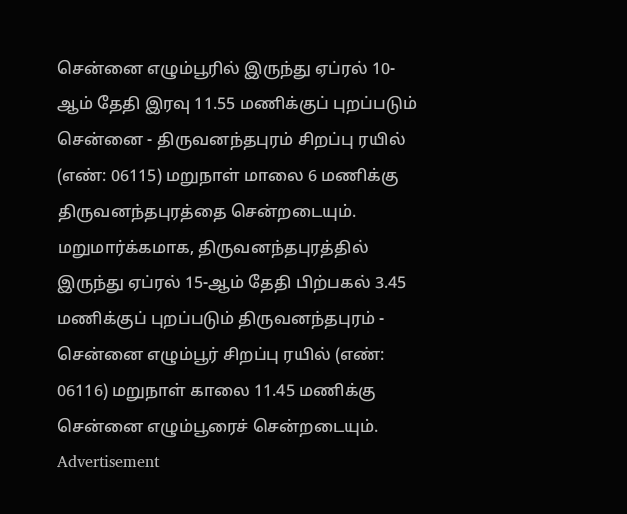சென்னை எழும்பூரில் இருந்து ஏப்ரல் 10-ஆம் தேதி இரவு 11.55 மணிக்குப் புறப்படும் சென்னை - திருவனந்தபுரம் சிறப்பு ரயில் (எண்: 06115) மறுநாள் மாலை 6 மணிக்கு திருவனந்தபுரத்தை சென்றடையும். மறுமார்க்கமாக, திருவனந்தபுரத்தில் இருந்து ஏப்ரல் 15-ஆம் தேதி பிற்பகல் 3.45 மணிக்குப் புறப்படும் திருவனந்தபுரம் - சென்னை எழும்பூர் சிறப்பு ரயில் (எண்: 06116) மறுநாள் காலை 11.45 மணிக்கு சென்னை எழும்பூரைச் சென்றடையும்.
Advertisement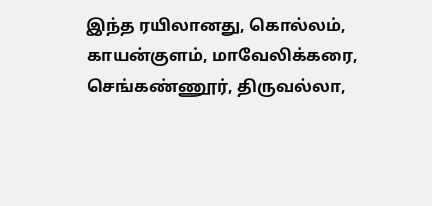இந்த ரயிலானது, கொல்லம், காயன்குளம், மாவேலிக்கரை, செங்கண்ணூர், திருவல்லா,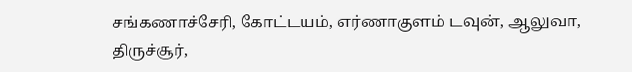சங்கணாச்சேரி, கோட்டயம், எர்ணாகுளம் டவுன், ஆலுவா, திருச்சூர்,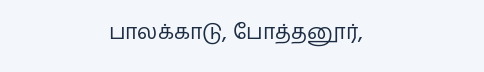பாலக்காடு, போத்தனூர்,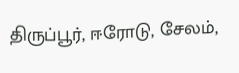திருப்பூர், ஈரோடு, சேலம்,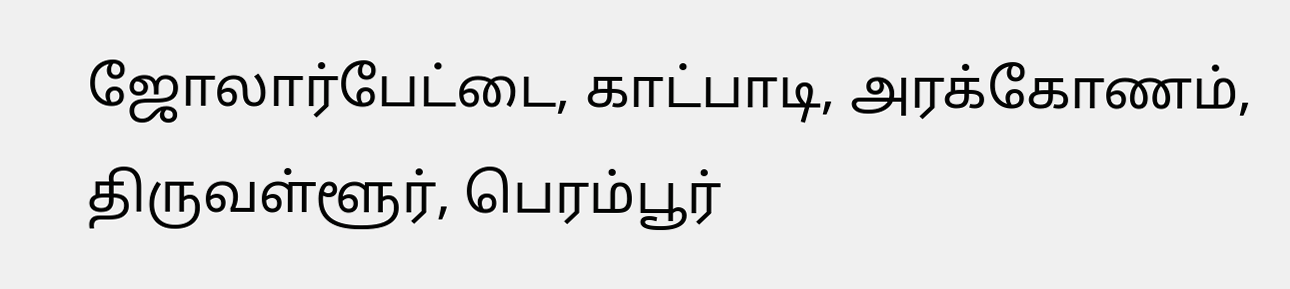ஜோலார்பேட்டை, காட்பாடி, அரக்கோணம், திருவள்ளூர், பெரம்பூர்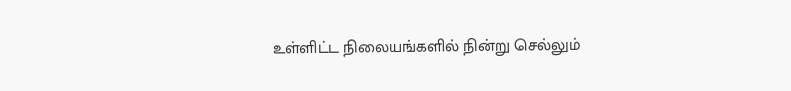உள்ளிட்ட நிலையங்களில் நின்று செல்லும்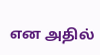என அதில்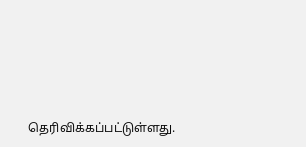தெரிவிக்கப்பட்டுள்ளது.